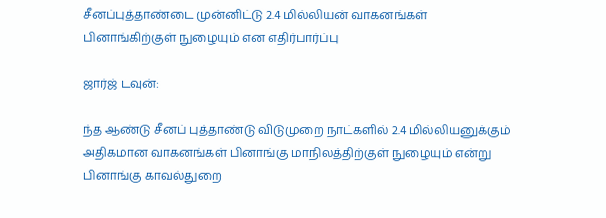சீனப்புத்தாண்டை முன்னிட்டு 2.4 மில்லியன் வாகனங்கள் பினாங்கிற்குள் நுழையும் என எதிர்பார்ப்பு

ஜார்ஜ் டவுன்:

ந்த ஆண்டு சீனப் புத்தாண்டு விடுமுறை நாட்களில் 2.4 மில்லியனுக்கும் அதிகமான வாகனங்கள் பினாங்கு மாநிலத்திற்குள் நுழையும் என்று பினாங்கு காவல்துறை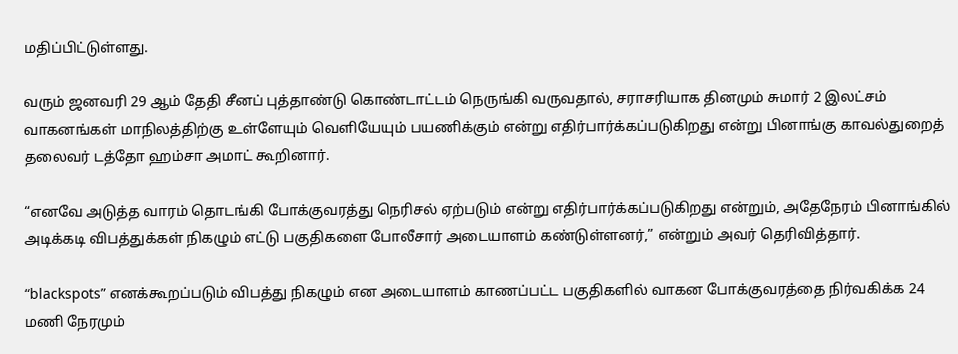மதிப்பிட்டுள்ளது.

வரும் ஜனவரி 29 ஆம் தேதி சீனப் புத்தாண்டு கொண்டாட்டம் நெருங்கி வருவதால், சராசரியாக தினமும் சுமார் 2 இலட்சம் வாகனங்கள் மாநிலத்திற்கு உள்ளேயும் வெளியேயும் பயணிக்கும் என்று எதிர்பார்க்கப்படுகிறது என்று பினாங்கு காவல்துறைத் தலைவர் டத்தோ ஹம்சா அமாட் கூறினார்.

“எனவே அடுத்த வாரம் தொடங்கி போக்குவரத்து நெரிசல் ஏற்படும் என்று எதிர்பார்க்கப்படுகிறது என்றும், அதேநேரம் பினாங்கில் அடிக்கடி விபத்துக்கள் நிகழும் எட்டு பகுதிகளை போலீசார் அடையாளம் கண்டுள்ளனர்,” என்றும் அவர் தெரிவித்தார்.

“blackspots” எனக்கூறப்படும் விபத்து நிகழும் என அடையாளம் காணப்பட்ட பகுதிகளில் வாகன போக்குவரத்தை நிர்வகிக்க 24 மணி நேரமும்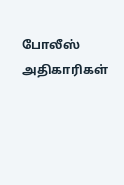போலீஸ் அதிகாரிகள்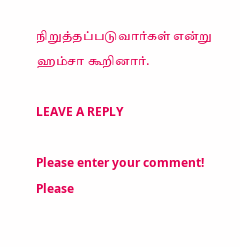நிறுத்தப்படுவார்கள் என்று ஹம்சா கூறினார்.

LEAVE A REPLY

Please enter your comment!
Please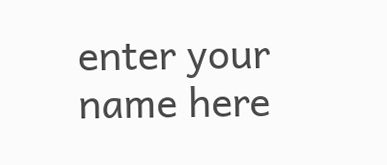enter your name here